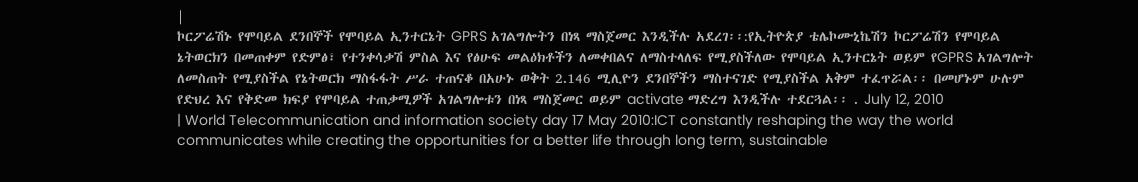|
ኮርፖሬሽኑ የሞባይል ደንበኞች የሞባይል ኢንተርኔት GPRS አገልግሎትን በነጻ ማስጀመር እንዲችሉ አደረገ፡፡:የኢትዮጵያ ቴሌኮሙኒኬሽን ኮርፖሬሽን የሞባይል ኔትወርክን በመጠቀም የድምፅ፣ የተንቀሳቃሽ ምስል እና የፅሁፍ መልዕክቶችን ለመቀበልና ለማስተላለፍ የሚያስችለው የሞባይል ኢንተርኔት ወይም የGPRS አገልግሎት ለመስጠት የሚያስችል የኔትወርክ ማስፋፋት ሥራ ተጠናቆ በአሁኑ ወቅት 2.146 ሚሊዮን ደንበኞችን ማስተናገድ የሚያስችል አቅም ተፈጥሯል፡፡ በመሆኑም ሁሉም የድህረ እና የቅድመ ክፍያ የሞባይል ተጠቃሚዎች አገልግሎቱን በነጻ ማስጀመር ወይም activate ማድረግ እንዲችሉ ተደርጓል፡፡ . July 12, 2010
| World Telecommunication and information society day 17 May 2010:ICT constantly reshaping the way the world communicates while creating the opportunities for a better life through long term, sustainable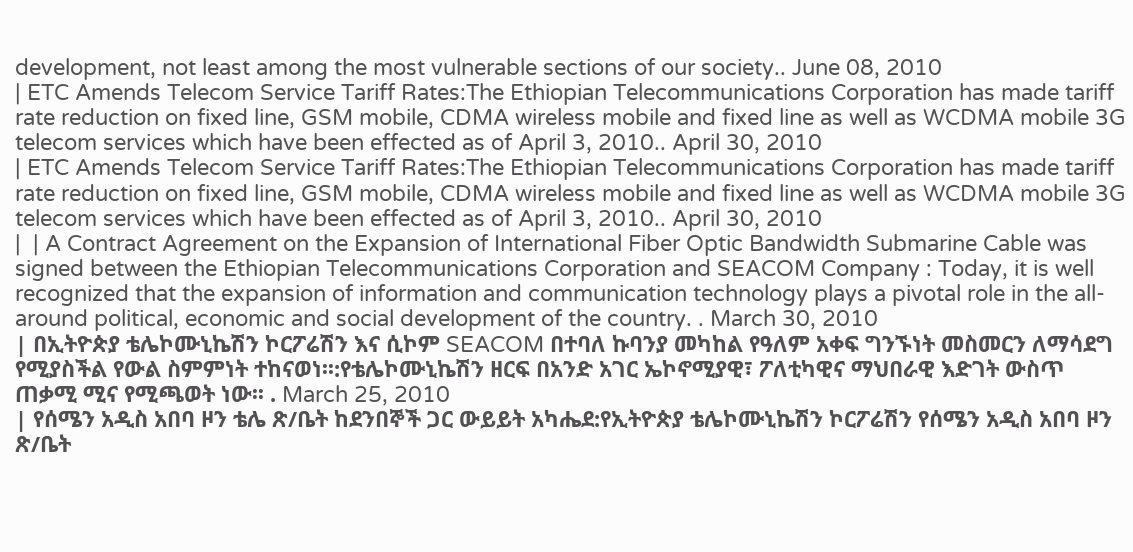development, not least among the most vulnerable sections of our society.. June 08, 2010
| ETC Amends Telecom Service Tariff Rates:The Ethiopian Telecommunications Corporation has made tariff rate reduction on fixed line, GSM mobile, CDMA wireless mobile and fixed line as well as WCDMA mobile 3G telecom services which have been effected as of April 3, 2010.. April 30, 2010
| ETC Amends Telecom Service Tariff Rates:The Ethiopian Telecommunications Corporation has made tariff rate reduction on fixed line, GSM mobile, CDMA wireless mobile and fixed line as well as WCDMA mobile 3G telecom services which have been effected as of April 3, 2010.. April 30, 2010
|  | A Contract Agreement on the Expansion of International Fiber Optic Bandwidth Submarine Cable was signed between the Ethiopian Telecommunications Corporation and SEACOM Company : Today, it is well recognized that the expansion of information and communication technology plays a pivotal role in the all-around political, economic and social development of the country. . March 30, 2010
| በኢትዮጵያ ቴሌኮሙኒኬሽን ኮርፖሬሽን እና ሲኮም SEACOM በተባለ ኩባንያ መካከል የዓለም አቀፍ ግንኙነት መስመርን ለማሳደግ የሚያስችል የውል ስምምነት ተከናወነ፡፡:የቴሌኮሙኒኬሽን ዘርፍ በአንድ አገር ኤኮኖሚያዊ፣ ፖለቲካዊና ማህበራዊ እድገት ውስጥ ጠቃሚ ሚና የሚጫወት ነው፡፡ . March 25, 2010
| የሰሜን አዲስ አበባ ዞን ቴሌ ጽ/ቤት ከደንበኞች ጋር ውይይት አካሔደ:የኢትዮጵያ ቴሌኮሙኒኬሽን ኮርፖሬሽን የሰሜን አዲስ አበባ ዞን ጽ/ቤት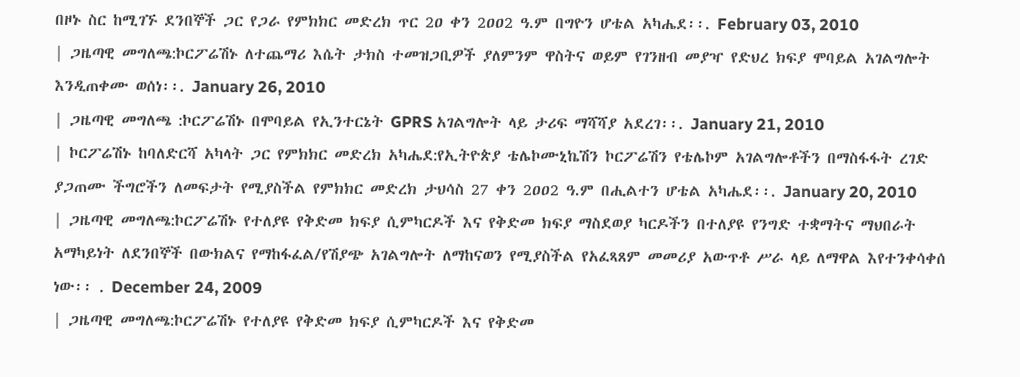በዞኑ ስር ከሚገኙ ደንበኞች ጋር የጋራ የምክክር መድረክ ጥር 2ዐ ቀን 2ዐዐ2 ዓ.ም በግዮን ሆቴል አካሔደ፡፡. February 03, 2010
| ጋዜጣዊ መግለጫ:ኮርፖሬሽኑ ለተጨማሪ እሴት ታክስ ተመዝጋቢዎች ያለምንም ዋስትና ወይም የገንዘብ መያዣ የድህረ ክፍያ ሞባይል አገልግሎት እንዲጠቀሙ ወሰነ፡፡. January 26, 2010
| ጋዜጣዊ መግለጫ :ኮርፖሬሽኑ በሞባይል የኢንተርኔት GPRS አገልግሎት ላይ ታሪፍ ማሻሻያ አደረገ፡፡. January 21, 2010
| ኮርፖሬሽኑ ከባለድርሻ አካላት ጋር የምክክር መድረክ አካሔደ:የኢትዮጵያ ቴሌኮሙኒኬሽን ኮርፖሬሽን የቴሌኮም አገልግሎቶችን በማስፋፋት ረገድ ያጋጠሙ ችግሮችን ለመፍታት የሚያስችል የምክክር መድረክ ታህሳስ 27 ቀን 2ዐዐ2 ዓ.ም በሒልተን ሆቴል አካሔደ፡፡. January 20, 2010
| ጋዜጣዊ መግለጫ:ኮርፖሬሽኑ የተለያዩ የቅድመ ክፍያ ሲምካርዶች እና የቅድመ ክፍያ ማስደወያ ካርዶችን በተለያዩ የንግድ ተቋማትና ማህበራት አማካይነት ለደንበኞች በውክልና የማከፋፈል/የሽያጭ አገልግሎት ለማከናወን የሚያስችል የአፈጻጸም መመሪያ አውጥቶ ሥራ ላይ ለማዋል እየተንቀሳቀሰ ነው፡፡ . December 24, 2009
| ጋዜጣዊ መግለጫ:ኮርፖሬሽኑ የተለያዩ የቅድመ ክፍያ ሲምካርዶች እና የቅድመ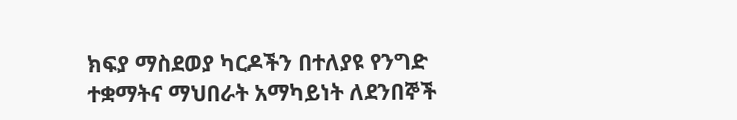ክፍያ ማስደወያ ካርዶችን በተለያዩ የንግድ ተቋማትና ማህበራት አማካይነት ለደንበኞች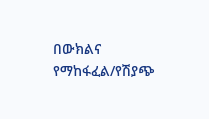በውክልና የማከፋፈል/የሽያጭ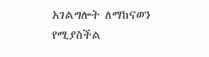አገልግሎት ለማከናወን የሚያስችል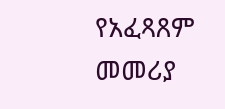የአፈጻጸም መመሪያ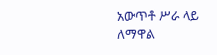አውጥቶ ሥራ ላይ ለማዋል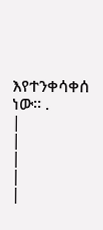እየተንቀሳቀሰ ነው፡፡ .
|
|
|
|
|